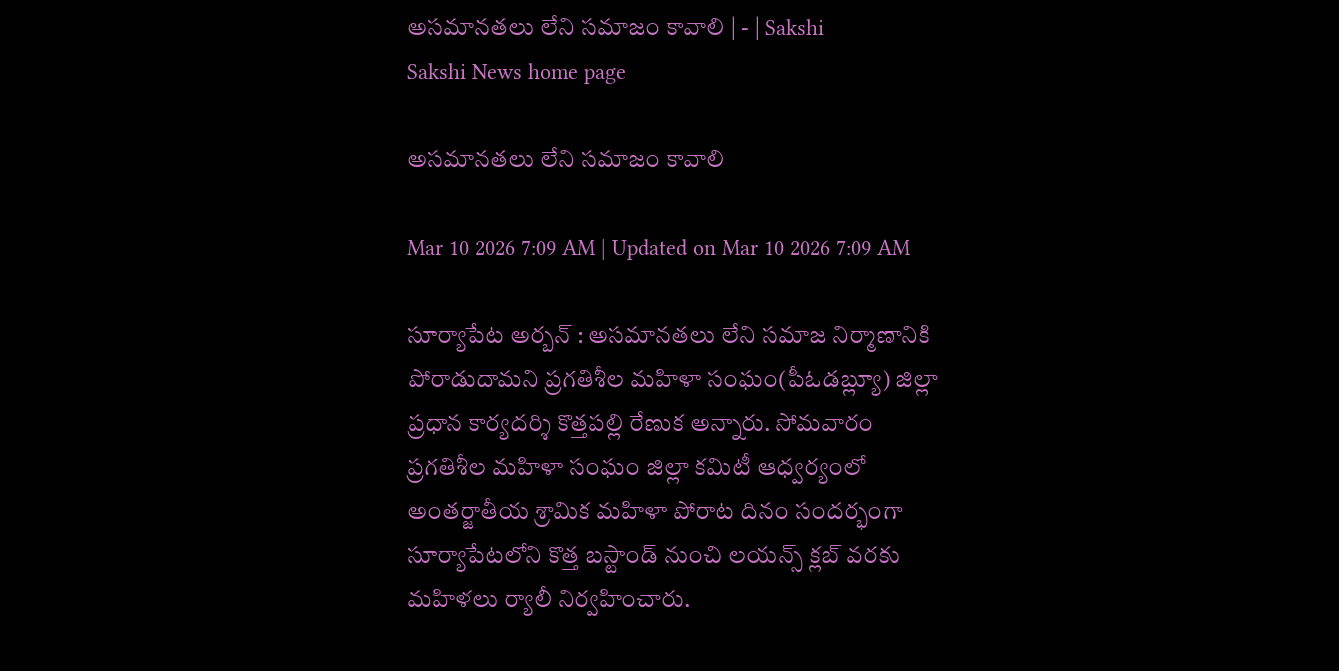అసమానతలు లేని సమాజం కావాలి | - | Sakshi
Sakshi News home page

అసమానతలు లేని సమాజం కావాలి

Mar 10 2026 7:09 AM | Updated on Mar 10 2026 7:09 AM

సూర్యాపేట అర్బన్‌ : అసమానతలు లేని సమాజ నిర్మాణానికి పోరాడుదామని ప్రగతిశీల మహిళా సంఘం(పీఓడబ్ల్యూ) జిల్లా ప్రధాన కార్యదర్శి కొత్తపల్లి రేణుక అన్నారు. సోమవారం ప్రగతిశీల మహిళా సంఘం జిల్లా కమిటీ ఆధ్వర్యంలో అంతర్జాతీయ శ్రామిక మహిళా పోరాట దినం సందర్భంగా సూర్యాపేటలోని కొత్త బస్టాండ్‌ నుంచి లయన్స్‌ క్లబ్‌ వరకు మహిళలు ర్యాలీ నిర్వహించారు.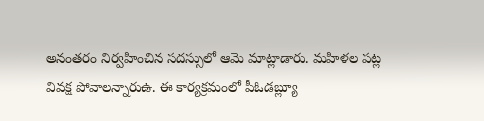అనంతరం నిర్వహించిన సదస్సులో ఆమె మాట్లాడారు. మహిళల పట్ల వివక్ష పోవాలన్నారుఉ. ఈ కార్యక్రమంలో పీఓడబ్ల్యూ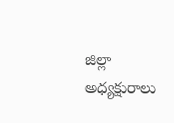జిల్లా అధ్యక్షురాలు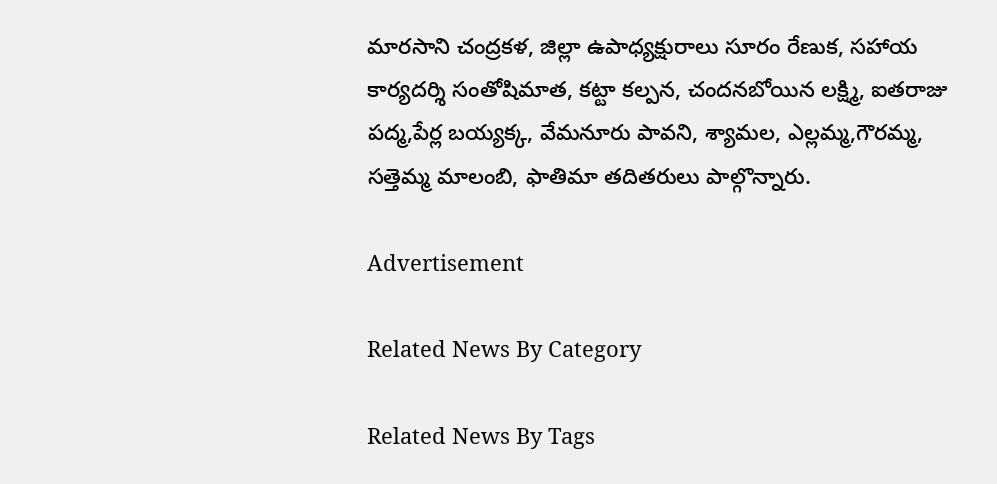మారసాని చంద్రకళ, జిల్లా ఉపాధ్యక్షురాలు సూరం రేణుక, సహాయ కార్యదర్శి సంతోషిమాత, కట్టా కల్పన, చందనబోయిన లక్ష్మి, ఐతరాజు పద్మ,పేర్ల బయ్యక్క, వేమనూరు పావని, శ్యామల, ఎల్లమ్మ,గౌరమ్మ, సత్తెమ్మ మాలంబి, ఫాతిమా తదితరులు పాల్గొన్నారు.

Advertisement

Related News By Category

Related News By Tags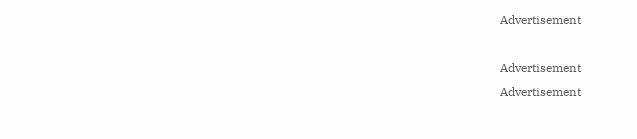Advertisement

Advertisement
Advertisement